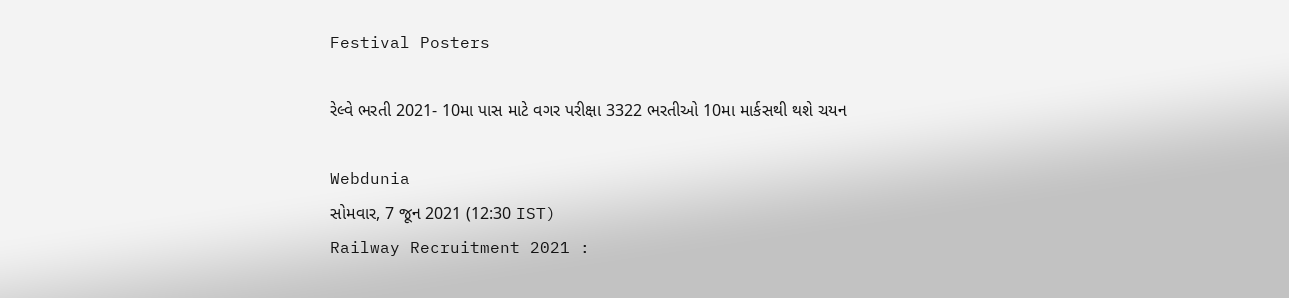Festival Posters

રેલ્વે ભરતી 2021- 10મા પાસ માટે વગર પરીક્ષા 3322 ભરતીઓ 10મા માર્કસથી થશે ચયન

Webdunia
સોમવાર, 7 જૂન 2021 (12:30 IST)
Railway Recruitment 2021 :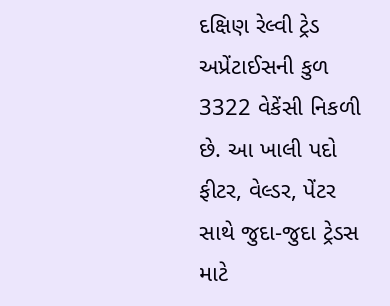દક્ષિણ રેલ્વી ટ્રેડ અપ્રેંટાઈસની કુળ 3322 વેકેંસી નિકળી છે. આ ખાલી પદો ફીટર, વેલ્ડર, પેંટર સાથે જુદા-જુદા ટ્રેડસ માટે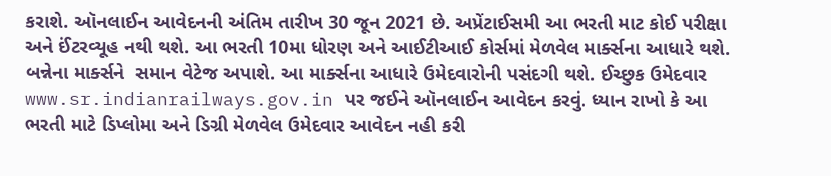કરાશે. ઑનલાઈન આવેદનની અંતિમ તારીખ 30 જૂન 2021 છે. અપ્રેંટાઈસમી આ ભરતી માટ કોઈ પરીક્ષા અને ઈંટરવ્યૂહ નથી થશે. આ ભરતી 10મા ધોરણ અને આઈટીઆઈ કોર્સમાં મેળવેલ માર્ક્સના આધારે થશે. બન્નેના માર્ક્સને  સમાન વેટેજ અપાશે. આ માર્ક્સના આધારે ઉમેદવારોની પસંદગી થશે. ઈચ્છુક ઉમેદવાર   www.sr.indianrailways.gov.in પર જઈને ઑનલાઈન આવેદન કરવું. ધ્યાન રાખો કે આ ભરતી માટે ડિપ્લોમા અને ડિગ્રી મેળવેલ ઉમેદવાર આવેદન નહી કરી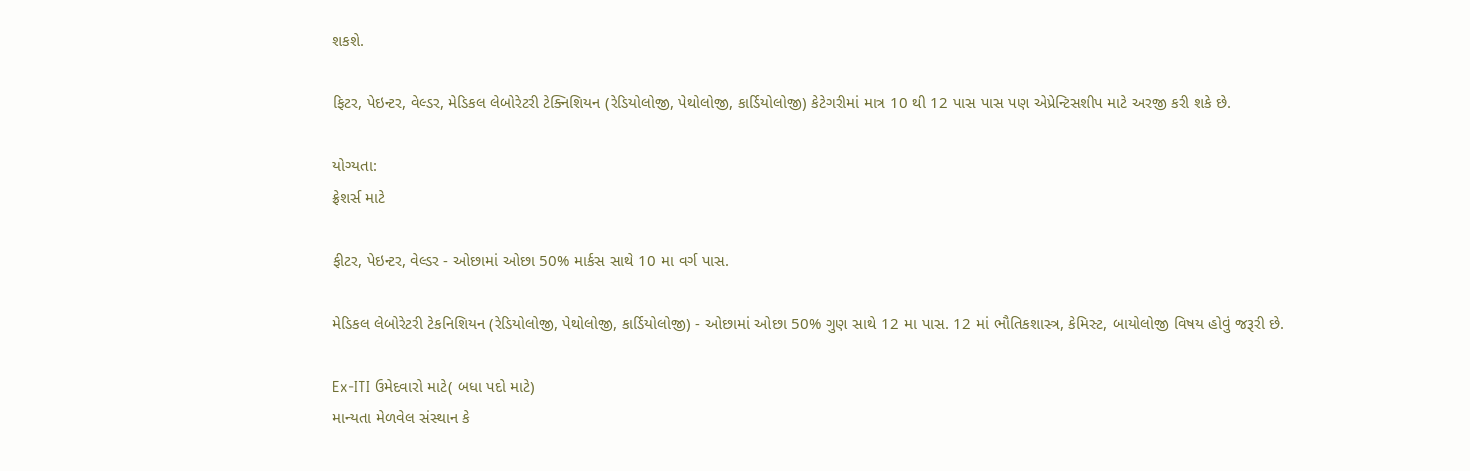શકશે.

ફિટર, પેઇન્ટર, વેલ્ડર, મેડિકલ લેબોરેટરી ટેક્નિશિયન (રેડિયોલોજી, પેથોલોજી, કાર્ડિયોલોજી) કેટેગરીમાં માત્ર 10 થી 12 પાસ પાસ પણ એપ્રેન્ટિસશીપ માટે અરજી કરી શકે છે.

યોગ્યતા:
ફ્રેશર્સ માટે

ફીટર, પેઇન્ટર, વેલ્ડર - ઓછામાં ઓછા 50% માર્કસ સાથે 10 મા વર્ગ પાસ.

મેડિકલ લેબોરેટરી ટેકનિશિયન (રેડિયોલોજી, પેથોલોજી, કાર્ડિયોલોજી) - ઓછામાં ઓછા 50% ગુણ સાથે 12 મા પાસ. 12 માં ભૌતિકશાસ્ત્ર, કેમિસ્ટ, બાયોલોજી વિષય હોવું જરૂરી છે.

Ex-ITI ઉમેદવારો માટે( બધા પદો માટે)
માન્યતા મેળવેલ સંસ્થાન કે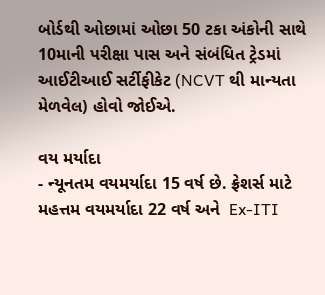બોર્ડથી ઓછામાં ઓછા 50 ટકા અંકોની સાથે 10માની પરીક્ષા પાસ અને સંબંધિત ટ્રેડમાં આઈટીઆઈ સર્ટીફીકેટ (NCVT થી માન્યતા મેળવેલ) હોવો જોઈએ.

વય મર્યાદા
- ન્યૂનતમ વયમર્યાદા 15 વર્ષ છે. ફ્રેશર્સ માટે મહત્તમ વયમર્યાદા 22 વર્ષ અને  Ex-ITI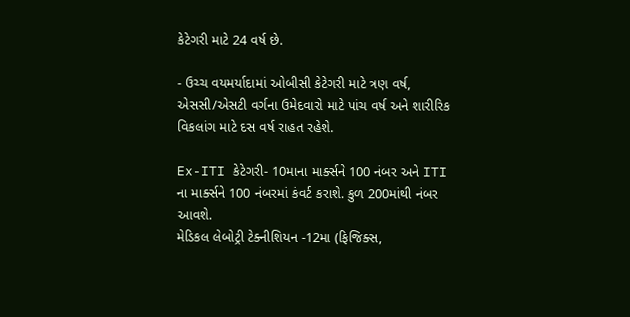કેટેગરી માટે 24 વર્ષ છે.

- ઉચ્ચ વયમર્યાદામાં ઓબીસી કેટેગરી માટે ત્રણ વર્ષ, એસસી/એસટી વર્ગના ઉમેદવારો માટે પાંચ વર્ષ અને શારીરિક વિકલાંગ માટે દસ વર્ષ રાહત રહેશે.

Ex-ITI કેટેગરી- 10માના માર્ક્સને 100 નંબર અને ITI ના માર્ક્સને 100 નંબરમાં કંવર્ટ કરાશે. કુળ 200માંથી નંબર આવશે.
મેડિકલ લેબોટ્રી ટેક્નીશિયન -12મા (ફિજિક્સ,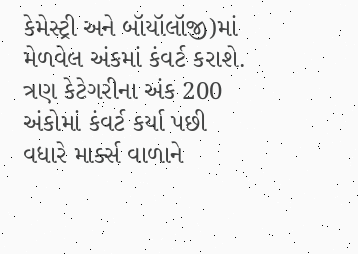કેમેસ્ટ્રી અને બૉયૉલૉજી)માં મેળવેલ અંકમાં કંવર્ટ કરાશે.
ત્રણ કેટેગરીના અંક 200 અંકોમાં કંવર્ટ કર્યા પછી વધારે માર્ક્સ વાળાને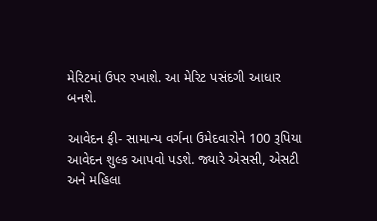મેરિટમાં ઉપર રખાશે. આ મેરિટ પસંદગી આધાર બનશે.

આવેદન ફી- સામાન્ય વર્ગના ઉમેદવારોને 100 રૂપિયા આવેદન શુલ્ક આપવો પડશે. જ્યારે એસસી, એસટી અને મહિલા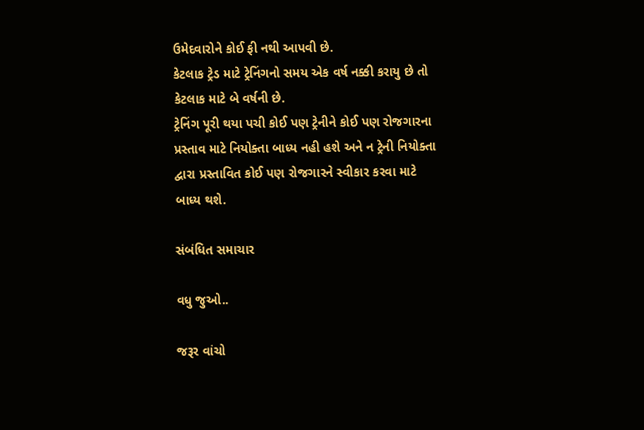ઉમેદવારોને કોઈ ફી નથી આપવી છે.
કેટલાક ટ્રેડ માટે ટ્રેનિંગનો સમય એક વર્ષ નક્કી કરાયુ છે તો કેટલાક માટે બે વર્ષની છે.
ટ્રેનિંગ પૂરી થયા પચી કોઈ પણ ટ્રેનીને કોઈ પણ રોજગારના પ્રસ્તાવ માટે નિયોક્તા બાધ્ય નહી હશે અને ન ટ્રેની નિયોક્તા દ્વારા પ્રસ્તાવિત કોઈ પણ રોજગારને સ્વીકાર કરવા માટે બાધ્ય થશે.

સંબંધિત સમાચાર

વધુ જુઓ..

જરૂર વાંચો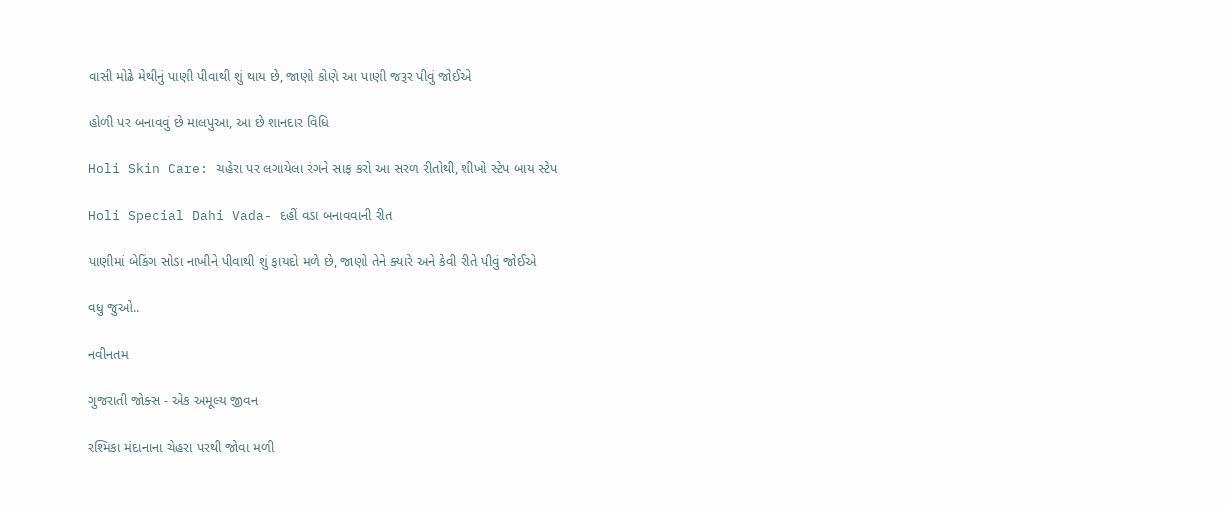વાસી મોઢે મેથીનું પાણી પીવાથી શું થાય છે, જાણો કોણે આ પાણી જરૂર પીવું જોઈએ

હોળી પર બનાવવું છે માલપુઆ, આ છે શાનદાર વિધિ

Holi Skin Care: ચહેરા પર લગાયેલા રંગને સાફ કરો આ સરળ રીતોથી, શીખો સ્ટેપ બાય સ્ટેપ

Holi Special Dahi Vada- દહીં વડા બનાવવાની રીત

પાણીમાં બેકિંગ સોડા નાખીને પીવાથી શું ફાયદો મળે છે, જાણો તેને ક્યારે અને કેવી રીતે પીવું જોઈએ

વધુ જુઓ..

નવીનતમ

ગુજરાતી જોક્સ - એક અમૂલ્ય જીવન

રશ્મિકા મંદાનાના ચેહરા પરથી જોવા મળી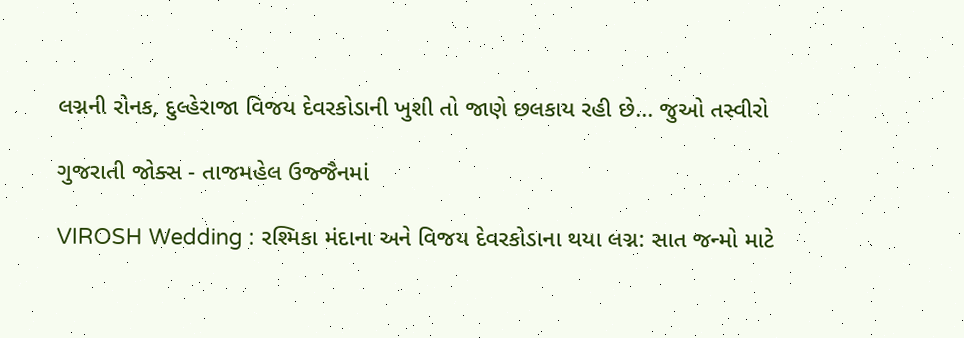લગ્નની રોનક, દુલ્હેરાજા વિજય દેવરકોડાની ખુશી તો જાણે છલકાય રહી છે... જુઓ તસ્વીરો

ગુજરાતી જોક્સ - તાજમહેલ ઉજ્જૈનમાં

VIROSH Wedding : રશ્મિકા મંદાના અને વિજય દેવરકોડાના થયા લગ્ન: સાત જન્મો માટે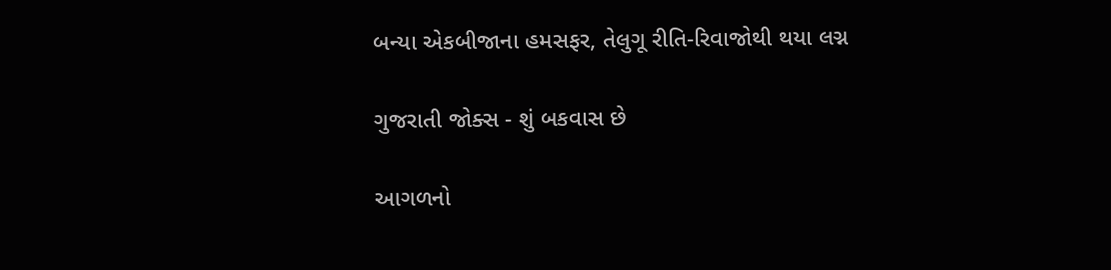બન્યા એકબીજાના હમસફર, તેલુગૂ રીતિ-રિવાજોથી થયા લગ્ન

ગુજરાતી જોક્સ - શું બકવાસ છે

આગળનો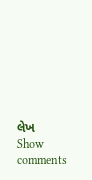લેખ
Show comments